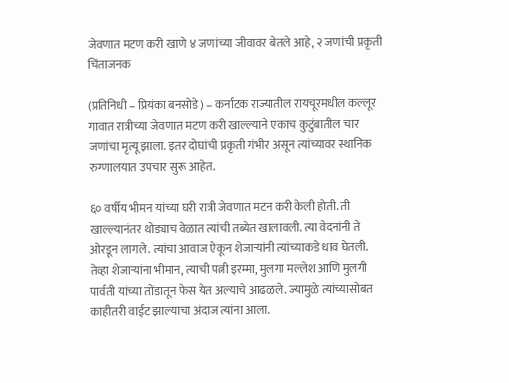जेवणात मटण करी खाणे ४ जणांच्या जीवावर बेतले आहे, २ जणांची प्रकृती चिंताजनक

(प्रतिनिधी – प्रियंका बनसोडे) – कर्नाटक राज्यातील रायचूरमधील कल्लूर गावात रात्रीच्या जेवणात मटण करी खाल्ल्याने एकाच कुटुंबातील चार जणांचा मृत्यू झाला. इतर दोघांची प्रकृती गंभीर असून त्यांच्यावर स्थानिक रुग्णालयात उपचार सुरू आहेत.

६० वर्षीय भीमन यांच्या घरी रात्री जेवणात मटन करी केली होती. ती खाल्ल्यानंतर थोड्याच वेळात त्यांची तब्येत खालावली. त्या वेदनांनी ते ओरडून लागले. त्यांचा आवाज ऐकून शेजाऱ्यांनी त्यांच्याकडे धाव घेतली. तेव्हा शेजाऱ्यांना भीमान, त्याची पत्नी इरम्मा, मुलगा मल्लेश आणि मुलगी पार्वती यांच्या तोंडातून फेस येत अल्याचे आढळले. ज्यामुळे त्यांच्यासोबत काहीतरी वाईट झाल्याचा अंदाज त्यांना आला.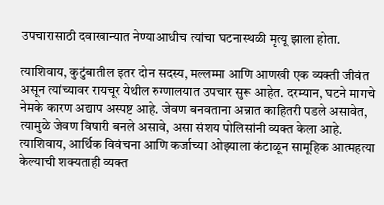उपचारासाठी दवाखान्यात नेण्याआधीच त्यांचा घटनास्थळी मृत्यू झाला होता.

त्याशिवाय, कुटुंबातील इतर दोन सदस्य, मल्लम्मा आणि आणखी एक व्यक्ती जीवंत असून त्यांच्यावर रायचूर येथील रुग्णालयात उपचार सुरू आहेत. दरम्यान, घटने मागचे नेमके कारण अद्याप अस्पष्ट आहे. जेवण बनवताना अन्नात काहितरी पडले असावेत, त्यामुळे जेवण विषारी बनले असावे, असा संशय पोलिसांनी व्यक्त केला आहे. त्याशिवाय, आर्थिक विवंचना आणि कर्जाच्या ओझ्याला कंटाळून सामूहिक आत्महत्या केल्याची शक्यताही व्यक्त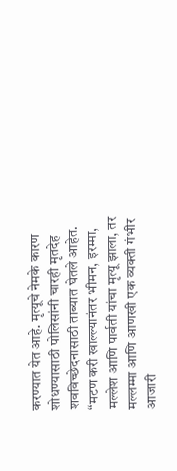करण्यात येत आहे. मृत्यूचे नेमके कारण शोधण्यासाठी पोलिसांनी चारही मृतदेह शवविच्छेदनासाठी ताब्यात घेतले आहेत. “मटण करी खाल्ल्यानंतर भीमन, इरम्मा, मल्लेश आणि पार्वती यांचा मृत्यू झाला, तर मल्लम्मा आणि आणखी एक व्यक्ती गंभीर आजारी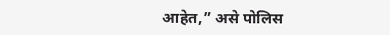आहेत,” असे पोलिस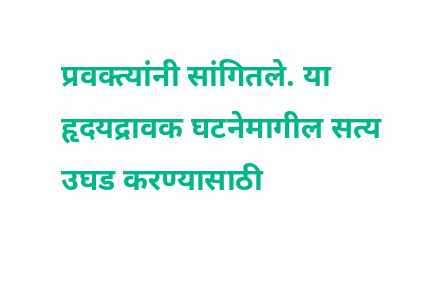प्रवक्त्यांनी सांगितले. या हृदयद्रावक घटनेमागील सत्य उघड करण्यासाठी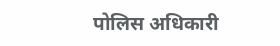पोलिस अधिकारी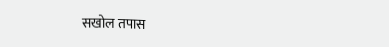सखोल तपास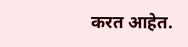करत आहेत.